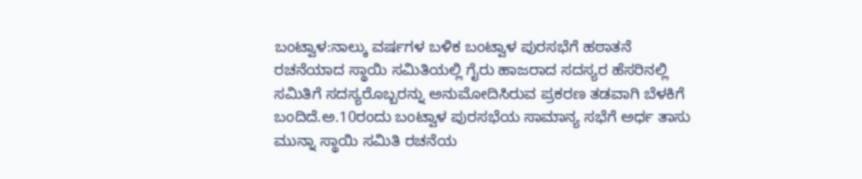ಬಂಟ್ವಾಳ:ನಾಲ್ಕು ವರ್ಷಗಳ ಬಳಿಕ ಬಂಟ್ವಾಳ ಪುರಸಭೆಗೆ ಹಠಾತನೆ ರಚನೆಯಾದ ಸ್ಥಾಯಿ ಸಮಿತಿಯಲ್ಲಿ ಗೈರು ಹಾಜರಾದ ಸದಸ್ಯರ ಹೆಸರಿನಲ್ಲಿ ಸಮಿತಿಗೆ ಸದಸ್ಯರೊಬ್ಬರನ್ನು ಅನುಮೋದಿಸಿರುವ ಪ್ರಕರಣ ತಡವಾಗಿ ಬೆಳಕಿಗೆ ಬಂದಿದೆ.ಅ.10ರಂದು ಬಂಟ್ವಾಳ ಪುರಸಭೆಯ ಸಾಮಾನ್ಯ ಸಭೆಗೆ ಅರ್ಧ ತಾಸು ಮುನ್ನಾ ಸ್ಥಾಯಿ ಸಮಿತಿ ರಚನೆಯ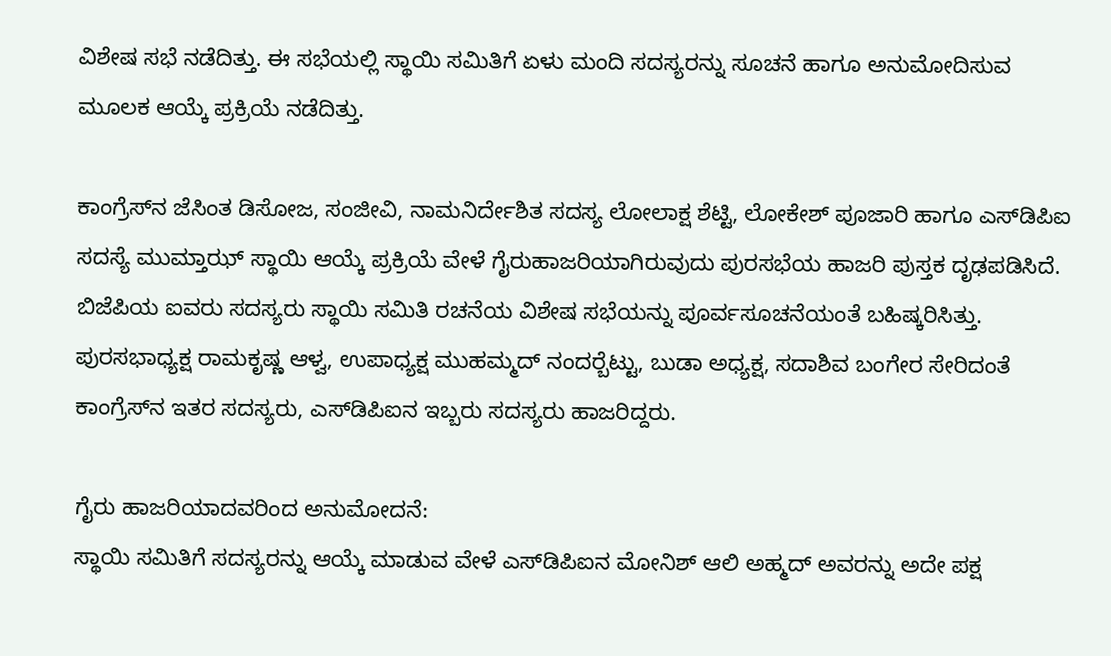ವಿಶೇಷ ಸಭೆ ನಡೆದಿತ್ತು. ಈ ಸಭೆಯಲ್ಲಿ ಸ್ಥಾಯಿ ಸಮಿತಿಗೆ ಏಳು ಮಂದಿ ಸದಸ್ಯರನ್ನು ಸೂಚನೆ ಹಾಗೂ ಅನುಮೋದಿಸುವ ಮೂಲಕ ಆಯ್ಕೆ ಪ್ರಕ್ರಿಯೆ ನಡೆದಿತ್ತು.

ಕಾಂಗ್ರೆಸ್‍ನ ಜೆಸಿಂತ ಡಿಸೋಜ, ಸಂಜೀವಿ, ನಾಮನಿರ್ದೇಶಿತ ಸದಸ್ಯ ಲೋಲಾಕ್ಷ ಶೆಟ್ಟಿ, ಲೋಕೇಶ್ ಪೂಜಾರಿ ಹಾಗೂ ಎಸ್‍ಡಿಪಿಐ ಸದಸ್ಯೆ ಮುಮ್ತಾಝ್ ಸ್ಥಾಯಿ ಆಯ್ಕೆ ಪ್ರಕ್ರಿಯೆ ವೇಳೆ ಗೈರುಹಾಜರಿಯಾಗಿರುವುದು ಪುರಸಭೆಯ ಹಾಜರಿ ಪುಸ್ತಕ ದೃಢಪಡಿಸಿದೆ. ಬಿಜೆಪಿಯ ಐವರು ಸದಸ್ಯರು ಸ್ಥಾಯಿ ಸಮಿತಿ ರಚನೆಯ ವಿಶೇಷ ಸಭೆಯನ್ನು ಪೂರ್ವಸೂಚನೆಯಂತೆ ಬಹಿಷ್ಕರಿಸಿತ್ತು. ಪುರಸಭಾಧ್ಯಕ್ಷ ರಾಮಕೃಷ್ಣ ಆಳ್ವ, ಉಪಾಧ್ಯಕ್ಷ ಮುಹಮ್ಮದ್ ನಂದರ್‍ಬೆಟ್ಟು, ಬುಡಾ ಅಧ್ಯಕ್ಷ, ಸದಾಶಿವ ಬಂಗೇರ ಸೇರಿದಂತೆ ಕಾಂಗ್ರೆಸ್‍ನ ಇತರ ಸದಸ್ಯರು, ಎಸ್‍ಡಿಪಿಐನ ಇಬ್ಬರು ಸದಸ್ಯರು ಹಾಜರಿದ್ದರು.

ಗೈರು ಹಾಜರಿಯಾದವರಿಂದ ಅನುಮೋದನೆ:
ಸ್ಥಾಯಿ ಸಮಿತಿಗೆ ಸದಸ್ಯರನ್ನು ಆಯ್ಕೆ ಮಾಡುವ ವೇಳೆ ಎಸ್‍ಡಿಪಿಐನ ಮೋನಿಶ್ ಆಲಿ ಅಹ್ಮದ್ ಅವರನ್ನು ಅದೇ ಪಕ್ಷ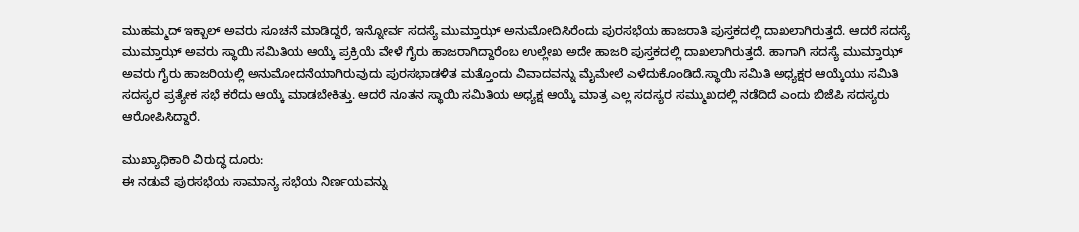ಮುಹಮ್ಮದ್ ಇಕ್ಬಾಲ್ ಅವರು ಸೂಚನೆ ಮಾಡಿದ್ದರೆ, ಇನ್ನೋರ್ವ ಸದಸ್ಯೆ ಮುಮ್ತಾಝ್ ಅನುಮೋದಿಸಿರೆಂದು ಪುರಸಭೆಯ ಹಾಜರಾತಿ ಪುಸ್ತಕದಲ್ಲಿ ದಾಖಲಾಗಿರುತ್ತದೆ. ಆದರೆ ಸದಸ್ಯೆ ಮುಮ್ತಾಝ್ ಅವರು ಸ್ಥಾಯಿ ಸಮಿತಿಯ ಆಯ್ಕೆ ಪ್ರಕ್ರಿಯೆ ವೇಳೆ ಗೈರು ಹಾಜರಾಗಿದ್ದಾರೆಂಬ ಉಲ್ಲೇಖ ಅದೇ ಹಾಜರಿ ಪುಸ್ತಕದಲ್ಲಿ ದಾಖಲಾಗಿರುತ್ತದೆ. ಹಾಗಾಗಿ ಸದಸ್ಯೆ ಮುಮ್ತಾಝ್ ಅವರು ಗೈರು ಹಾಜರಿಯಲ್ಲಿ ಅನುಮೋದನೆಯಾಗಿರುವುದು ಪುರಸಭಾಡಳಿತ ಮತ್ತೊಂದು ವಿವಾದವನ್ನು ಮೈಮೇಲೆ ಎಳೆದುಕೊಂಡಿದೆ.ಸ್ಥಾಯಿ ಸಮಿತಿ ಅಧ್ಯಕ್ಷರ ಆಯ್ಕೆಯು ಸಮಿತಿ ಸದಸ್ಯರ ಪ್ರತ್ಯೇಕ ಸಭೆ ಕರೆದು ಆಯ್ಕೆ ಮಾಡಬೇಕಿತ್ತು. ಆದರೆ ನೂತನ ಸ್ಥಾಯಿ ಸಮಿತಿಯ ಅಧ್ಯಕ್ಷ ಆಯ್ಕೆ ಮಾತ್ರ ಎಲ್ಲ ಸದಸ್ಯರ ಸಮ್ಮುಖದಲ್ಲಿ ನಡೆದಿದೆ ಎಂದು ಬಿಜೆಪಿ ಸದಸ್ಯರು ಆರೋಪಿಸಿದ್ದಾರೆ.

ಮುಖ್ಯಾಧಿಕಾರಿ ವಿರುದ್ಧ ದೂರು:
ಈ ನಡುವೆ ಪುರಸಭೆಯ ಸಾಮಾನ್ಯ ಸಭೆಯ ನಿರ್ಣಯವನ್ನು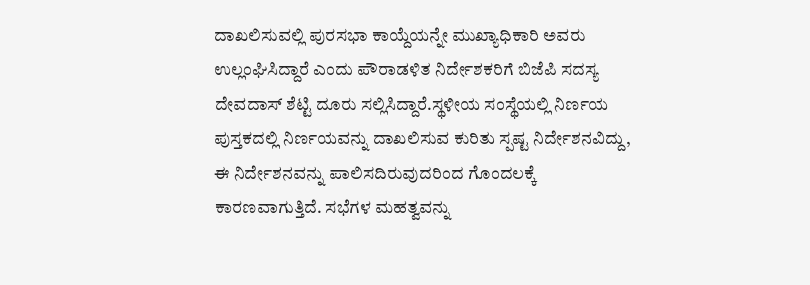ದಾಖಲಿಸುವಲ್ಲಿ ಪುರಸಭಾ ಕಾಯ್ದೆಯನ್ನೇ ಮುಖ್ಯಾಧಿಕಾರಿ ಅವರು ಉಲ್ಲಂಘಿಸಿದ್ದಾರೆ ಎಂದು ಪೌರಾಡಳಿತ ನಿರ್ದೇಶಕರಿಗೆ ಬಿಜೆಪಿ ಸದಸ್ಯ ದೇವದಾಸ್ ಶೆಟ್ಟಿ ದೂರು ಸಲ್ಲಿಸಿದ್ದಾರೆ.ಸ್ಥಳೀಯ ಸಂಸ್ಥೆಯಲ್ಲಿ ನಿರ್ಣಯ ಪುಸ್ತಕದಲ್ಲಿ ನಿರ್ಣಯವನ್ನು ದಾಖಲಿಸುವ ಕುರಿತು ಸ್ಪಷ್ಟ ನಿರ್ದೇಶನವಿದ್ದು, ಈ ನಿರ್ದೇಶನವನ್ನು ಪಾಲಿಸದಿರುವುದರಿಂದ ಗೊಂದಲಕ್ಕೆ ಕಾರಣವಾಗುತ್ತಿದೆ. ಸಭೆಗಳ ಮಹತ್ವವನ್ನು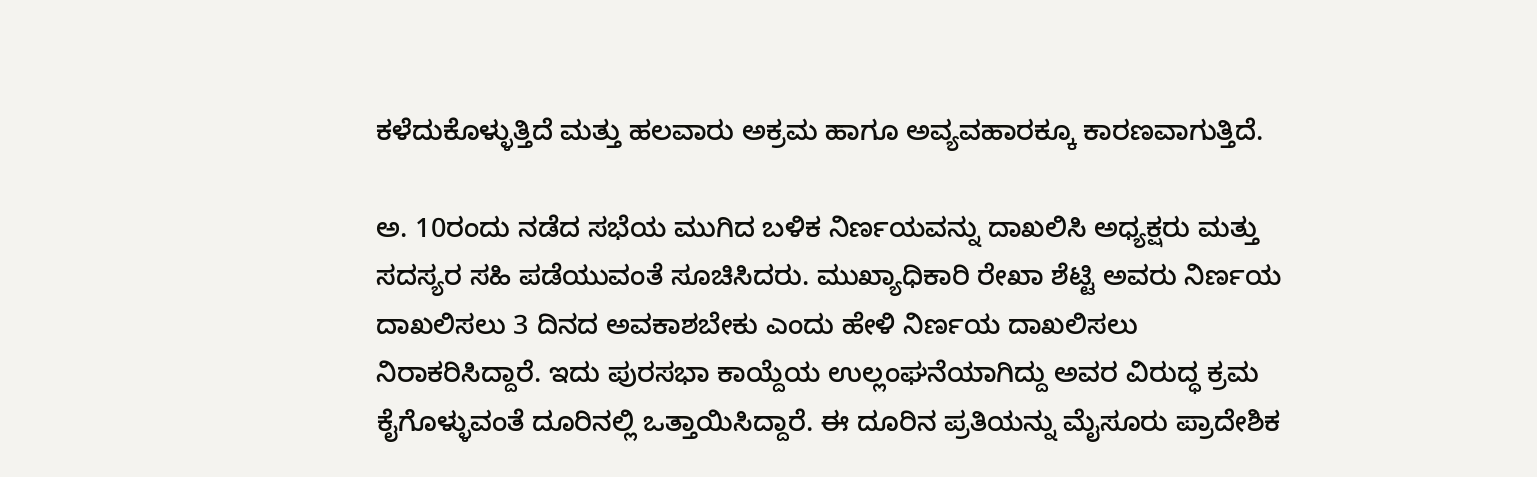ಕಳೆದುಕೊಳ್ಳುತ್ತಿದೆ ಮತ್ತು ಹಲವಾರು ಅಕ್ರಮ ಹಾಗೂ ಅವ್ಯವಹಾರಕ್ಕೂ ಕಾರಣವಾಗುತ್ತಿದೆ.

ಅ. 10ರಂದು ನಡೆದ ಸಭೆಯ ಮುಗಿದ ಬಳಿಕ ನಿರ್ಣಯವನ್ನು ದಾಖಲಿಸಿ ಅಧ್ಯಕ್ಷರು ಮತ್ತು ಸದಸ್ಯರ ಸಹಿ ಪಡೆಯುವಂತೆ ಸೂಚಿಸಿದರು. ಮುಖ್ಯಾಧಿಕಾರಿ ರೇಖಾ ಶೆಟ್ಟಿ ಅವರು ನಿರ್ಣಯ ದಾಖಲಿಸಲು 3 ದಿನದ ಅವಕಾಶಬೇಕು ಎಂದು ಹೇಳಿ ನಿರ್ಣಯ ದಾಖಲಿಸಲು ನಿರಾಕರಿಸಿದ್ದಾರೆ. ಇದು ಪುರಸಭಾ ಕಾಯ್ದೆಯ ಉಲ್ಲಂಘನೆಯಾಗಿದ್ದು ಅವರ ವಿರುದ್ಧ ಕ್ರಮ ಕೈಗೊಳ್ಳುವಂತೆ ದೂರಿನಲ್ಲಿ ಒತ್ತಾಯಿಸಿದ್ದಾರೆ. ಈ ದೂರಿನ ಪ್ರತಿಯನ್ನು ಮೈಸೂರು ಪ್ರಾದೇಶಿಕ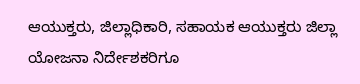ಆಯುಕ್ತರು, ಜಿಲ್ಲಾಧಿಕಾರಿ, ಸಹಾಯಕ ಆಯುಕ್ತರು ಜಿಲ್ಲಾ ಯೋಜನಾ ನಿರ್ದೇಶಕರಿಗೂ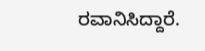ರವಾನಿಸಿದ್ದಾರೆ.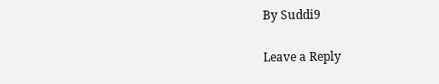By Suddi9

Leave a Reply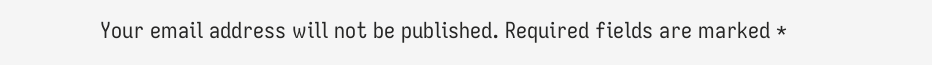Your email address will not be published. Required fields are marked *